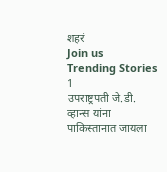शहरं
Join us
Trending Stories
1
उपराष्ट्रपती जे.डी. व्हान्स यांना पाकिस्तानात जायला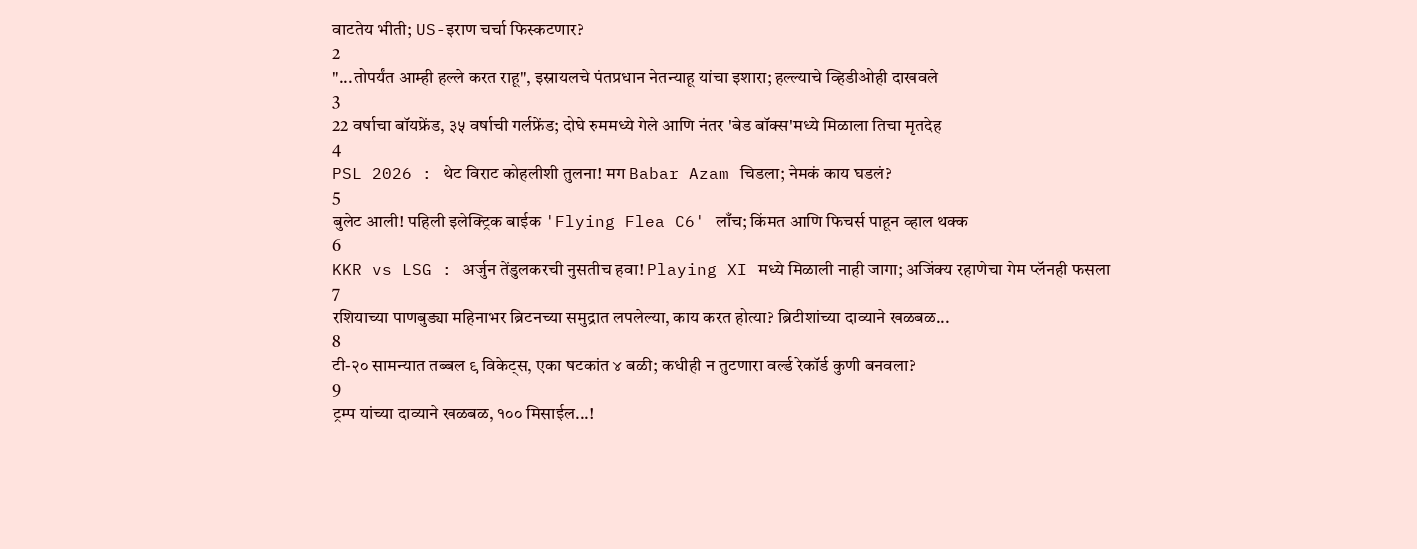वाटतेय भीती; US-इराण चर्चा फिस्कटणार?
2
"...तोपर्यंत आम्ही हल्ले करत राहू", इस्रायलचे पंतप्रधान नेतन्याहू यांचा इशारा; हल्ल्याचे व्हिडीओही दाखवले
3
22 वर्षाचा बॉयफ्रेंड, ३५ वर्षाची गर्लफ्रेंड; दोघे रुममध्ये गेले आणि नंतर 'बेड बॉक्स'मध्ये मिळाला तिचा मृतदेह
4
PSL 2026 : थेट विराट कोहलीशी तुलना! मग Babar Azam चिडला; नेमकं काय घडलं?
5
बुलेट आली! पहिली इलेक्ट्रिक बाईक 'Flying Flea C6' लाँच; किंमत आणि फिचर्स पाहून व्हाल थक्क
6
KKR vs LSG : अर्जुन तेंडुलकरची नुसतीच हवा! Playing XI मध्ये मिळाली नाही जागा; अजिंक्य रहाणेचा गेम प्लॅनही फसला
7
रशियाच्या पाणबुड्या महिनाभर ब्रिटनच्या समुद्रात लपलेल्या, काय करत होत्या? ब्रिटीशांच्या दाव्याने खळबळ...
8
टी-२० सामन्यात तब्बल ९ विकेट्स, एका षटकांत ४ बळी; कधीही न तुटणारा वर्ल्ड रेकॉर्ड कुणी बनवला?
9
ट्रम्प यांच्या दाव्याने खळबळ, १०० मिसाईल...!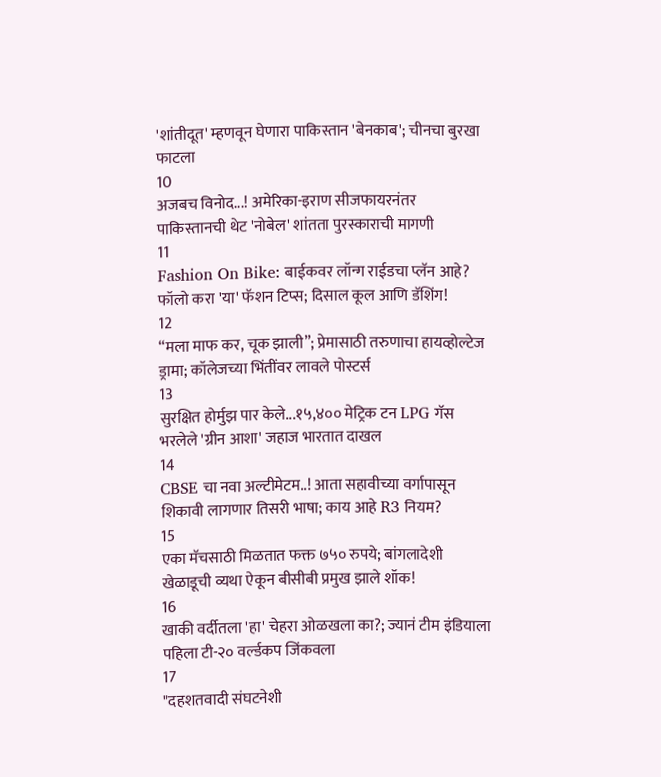'शांतीदूत' म्हणवून घेणारा पाकिस्तान 'बेनकाब'; चीनचा बुरखा फाटला
10
अजबच विनोद...! अमेरिका-इराण सीजफायरनंतर पाकिस्तानची थेट 'नोबेल' शांतता पुरस्काराची मागणी
11
Fashion On Bike: बाईकवर लॉन्ग राईडचा प्लॅन आहे? फॉलो करा 'या' फॅशन टिप्स; दिसाल कूल आणि डॅशिंग!
12
“मला माफ कर, चूक झाली”; प्रेमासाठी तरुणाचा हायव्होल्टेज ड्रामा; कॉलेजच्या भिंतींवर लावले पोस्टर्स
13
सुरक्षित होर्मुझ पार केले...१५,४०० मेट्रिक टन LPG गॅस भरलेले 'ग्रीन आशा' जहाज भारतात दाखल
14
CBSE चा नवा अल्टीमेटम..! आता सहावीच्या वर्गापासून शिकावी लागणार तिसरी भाषा; काय आहे R3 नियम?
15
एका मॅचसाठी मिळतात फक्त ७५० रुपये; बांगलादेशी खेळाडूची व्यथा ऐकून बीसीबी प्रमुख झाले शॉक!
16
खाकी वर्दीतला 'हा' चेहरा ओळखला का?; ज्यानं टीम इंडियाला पहिला टी-२० वर्ल्डकप जिंकवला
17
"दहशतवादी संघटनेशी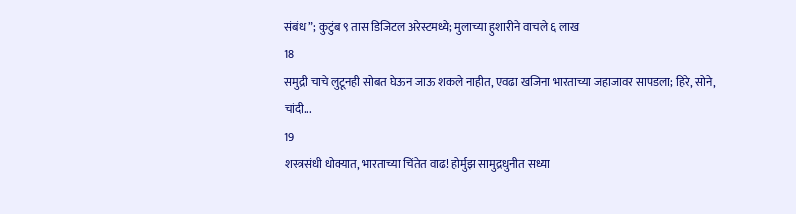संबंध”; कुटुंब ९ तास डिजिटल अरेस्टमध्ये; मुलाच्या हुशारीने वाचले ६ लाख
18
समुद्री चाचे लुटूनही सोबत घेऊन जाऊ शकले नाहीत, एवढा खजिना भारताच्या जहाजावर सापडला; हिरे, सोने, चांदी...
19
शस्त्रसंधी धोक्यात, भारताच्या चिंतेत वाढ! होर्मुझ सामुद्रधुनीत सध्या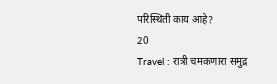परिस्थिती काय आहे?
20
Travel : रात्री चमकणारा समुद्र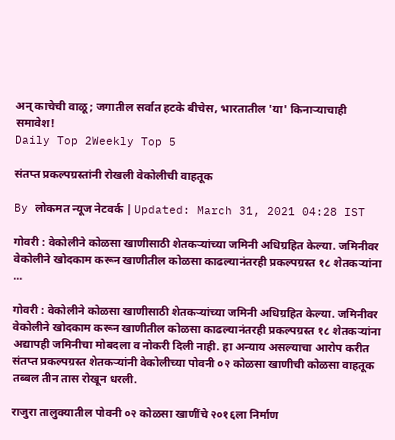अन् काचेची वाळू; जगातील सर्वात हटके बीचेस, भारतातील 'या' किनाऱ्याचाही समावेश!
Daily Top 2Weekly Top 5

संतप्त प्रकल्पग्रस्तांनी रोखली वेकोलीची वाहतूक

By लोकमत न्यूज नेटवर्क | Updated: March 31, 2021 04:28 IST

गोवरी : वेकोलीने कोळसा खाणीसाठी शेतकऱ्यांच्या जमिनी अधिग्रहित केल्या. जमिनीवर वेकोलीने खोदकाम करून खाणीतील कोळसा काढल्यानंतरही प्रकल्पग्रस्त १८ शेतकऱ्यांना ...

गोवरी : वेकोलीने कोळसा खाणीसाठी शेतकऱ्यांच्या जमिनी अधिग्रहित केल्या. जमिनीवर वेकोलीने खोदकाम करून खाणीतील कोळसा काढल्यानंतरही प्रकल्पग्रस्त १८ शेतकऱ्यांना अद्यापही जमिनीचा मोबदला व नोकरी दिली नाही. हा अन्याय असल्याचा आरोप करीत संतप्त प्रकल्पग्रस्त शेतकऱ्यांनी वेकोलीच्या पोवनी ०२ कोळसा खाणीची कोळसा वाहतूक तब्बल तीन तास रोखून धरली.

राजुरा तालुक्यातील पोवनी ०२ कोळसा खाणींचे २०१६ला निर्माण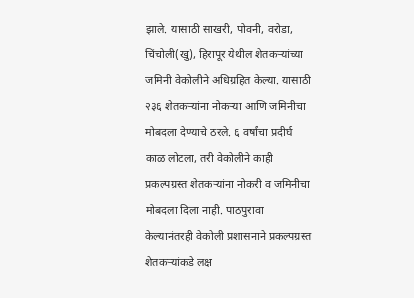झाले. यासाठी साखरी, पोवनी, वरोडा, चिंचोली(खु), हिरापूर येथील शेतकऱ्यांच्या जमिनी वेकोलीने अधिग्रहित केल्या. यासाठी २३६ शेतकऱ्यांना नोकऱ्या आणि जमिनीचा मोबदला देण्याचे ठरले. ६ वर्षांचा प्रदीर्घ काळ लोटला, तरी वेकोलीने काही प्रकल्पग्रस्त शेतकऱ्यांना नोकरी व जमिनीचा मोबदला दिला नाही. पाठपुरावा केल्यानंतरही वेकोली प्रशासनाने प्रकल्पग्रस्त शेतकऱ्यांकडे लक्ष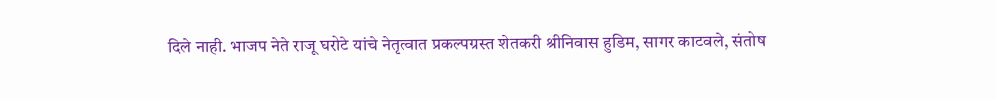दिले नाही. भाजप नेते राजू घरोटे यांचे नेतृत्वात प्रकल्पग्रस्त शेतकरी श्रीनिवास हुडिम, सागर काटवले, संतोष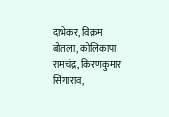दाभेकर, विक्रम बोतला, कोलिकापा रामचंद्र, किरणकुमार सिंगाराव,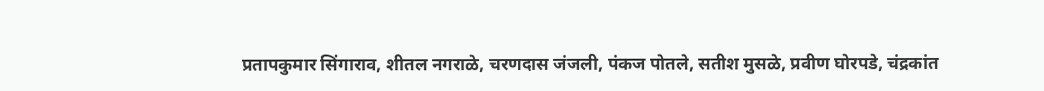प्रतापकुमार सिंगाराव, शीतल नगराळे, चरणदास जंजली, पंकज पोतले, सतीश मुसळे, प्रवीण घोरपडे, चंद्रकांत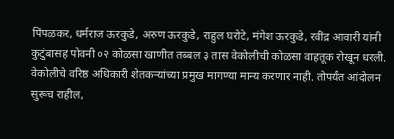पिंपळकर, धर्मराज ऊरकुडे, अरुण ऊरकुडे, राहुल घरोटे, मंगेश ऊरकुडे, रवींद्र आवारी यांनी कुटुंबासह पोवनी ०२ कोळसा खाणीत तब्बल ३ तास वेकोलीची कोळसा वाहतूक रोखून धरली. वेकोलीचे वरिष्ठ अधिकारी शेतकऱ्यांच्या प्रमुख मागण्या मान्य करणार नाही. तोपर्यंत आंदोलन सुरूच राहील,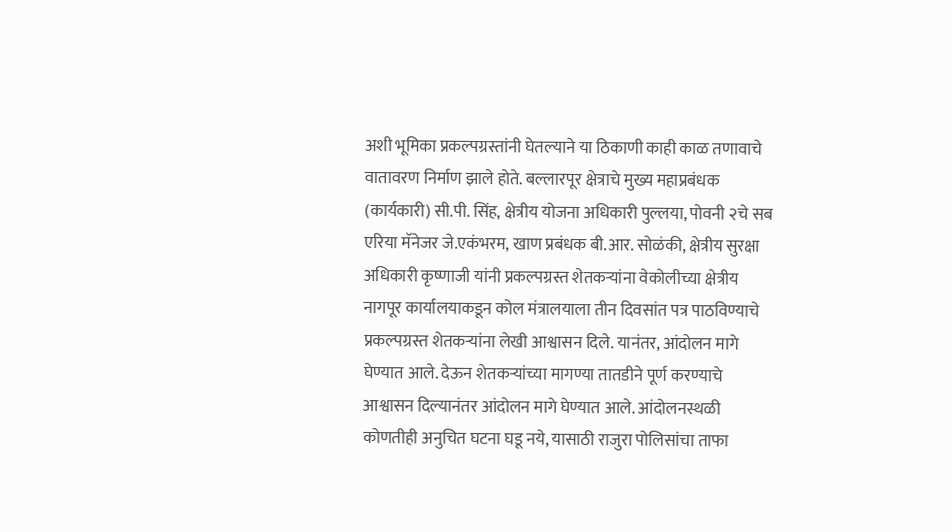अशी भूमिका प्रकल्पग्रस्तांनी घेतल्याने या ठिकाणी काही काळ तणावाचे वातावरण निर्माण झाले होते. बल्लारपूर क्षेत्राचे मुख्य महाप्रबंधक (कार्यकारी) सी.पी. सिंह, क्षेत्रीय योजना अधिकारी पुल्लया, पोवनी २चे सब एरिया मॅनेजर जे.एकंभरम, खाण प्रबंधक बी.आर. सोळंकी, क्षेत्रीय सुरक्षा अधिकारी कृष्णाजी यांनी प्रकल्पग्रस्त शेतकऱ्यांना वेकोलीच्या क्षेत्रीय नागपूर कार्यालयाकडून कोल मंत्रालयाला तीन दिवसांत पत्र पाठविण्याचे प्रकल्पग्रस्त शेतकऱ्यांना लेखी आश्वासन दिले. यानंतर, आंदोलन मागे घेण्यात आले. देऊन शेतकऱ्यांच्या मागण्या तातडीने पूर्ण करण्याचे आश्वासन दिल्यानंतर आंदोलन मागे घेण्यात आले. आंदोलनस्थळी कोणतीही अनुचित घटना घडू नये, यासाठी राजुरा पोलिसांचा ताफा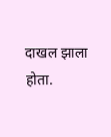दाखल झाला होता.